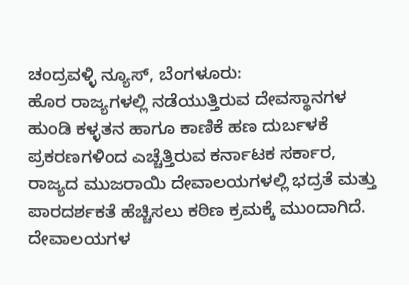ಚಂದ್ರವಳ್ಳಿ ನ್ಯೂಸ್, ಬೆಂಗಳೂರು:
ಹೊರ ರಾಜ್ಯಗಳಲ್ಲಿ ನಡೆಯುತ್ತಿರುವ ದೇವಸ್ಥಾನಗಳ ಹುಂಡಿ ಕಳ್ಳತನ ಹಾಗೂ ಕಾಣಿಕೆ ಹಣ ದುರ್ಬಳಕೆ ಪ್ರಕರಣಗಳಿಂದ ಎಚ್ಚೆತ್ತಿರುವ ಕರ್ನಾಟಕ ಸರ್ಕಾರ, ರಾಜ್ಯದ ಮುಜರಾಯಿ ದೇವಾಲಯಗಳಲ್ಲಿ ಭದ್ರತೆ ಮತ್ತು ಪಾರದರ್ಶಕತೆ ಹೆಚ್ಚಿಸಲು ಕಠಿಣ ಕ್ರಮಕ್ಕೆ ಮುಂದಾಗಿದೆ. ದೇವಾಲಯಗಳ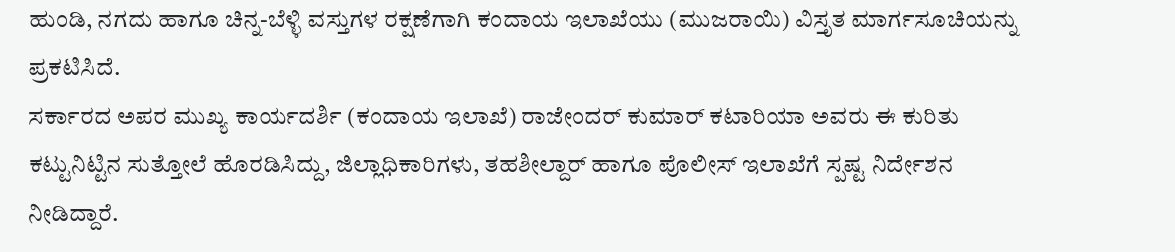ಹುಂಡಿ, ನಗದು ಹಾಗೂ ಚಿನ್ನ-ಬೆಳ್ಳಿ ವಸ್ತುಗಳ ರಕ್ಷಣೆಗಾಗಿ ಕಂದಾಯ ಇಲಾಖೆಯು (ಮುಜರಾಯಿ) ವಿಸ್ತೃತ ಮಾರ್ಗಸೂಚಿಯನ್ನು ಪ್ರಕಟಿಸಿದೆ.
ಸರ್ಕಾರದ ಅಪರ ಮುಖ್ಯ ಕಾರ್ಯದರ್ಶಿ (ಕಂದಾಯ ಇಲಾಖೆ) ರಾಜೇಂದರ್ ಕುಮಾರ್ ಕಟಾರಿಯಾ ಅವರು ಈ ಕುರಿತು ಕಟ್ಟುನಿಟ್ಟಿನ ಸುತ್ತೋಲೆ ಹೊರಡಿಸಿದ್ದು, ಜಿಲ್ಲಾಧಿಕಾರಿಗಳು, ತಹಶೀಲ್ದಾರ್ ಹಾಗೂ ಪೊಲೀಸ್ ಇಲಾಖೆಗೆ ಸ್ಪಷ್ಟ ನಿರ್ದೇಶನ ನೀಡಿದ್ದಾರೆ.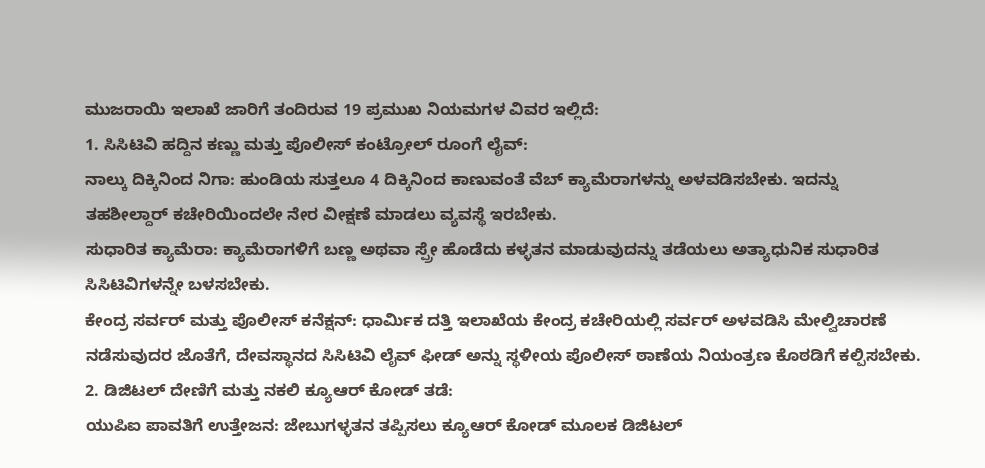ಮುಜರಾಯಿ ಇಲಾಖೆ ಜಾರಿಗೆ ತಂದಿರುವ 19 ಪ್ರಮುಖ ನಿಯಮಗಳ ವಿವರ ಇಲ್ಲಿದೆ:
1. ಸಿಸಿಟಿವಿ ಹದ್ದಿನ ಕಣ್ಣು ಮತ್ತು ಪೊಲೀಸ್ ಕಂಟ್ರೋಲ್ ರೂಂಗೆ ಲೈವ್:
ನಾಲ್ಕು ದಿಕ್ಕಿನಿಂದ ನಿಗಾ: ಹುಂಡಿಯ ಸುತ್ತಲೂ 4 ದಿಕ್ಕಿನಿಂದ ಕಾಣುವಂತೆ ವೆಬ್ ಕ್ಯಾಮೆರಾಗಳನ್ನು ಅಳವಡಿಸಬೇಕು. ಇದನ್ನು ತಹಶೀಲ್ದಾರ್ ಕಚೇರಿಯಿಂದಲೇ ನೇರ ವೀಕ್ಷಣೆ ಮಾಡಲು ವ್ಯವಸ್ಥೆ ಇರಬೇಕು.
ಸುಧಾರಿತ ಕ್ಯಾಮೆರಾ: ಕ್ಯಾಮೆರಾಗಳಿಗೆ ಬಣ್ಣ ಅಥವಾ ಸ್ಪ್ರೇ ಹೊಡೆದು ಕಳ್ಳತನ ಮಾಡುವುದನ್ನು ತಡೆಯಲು ಅತ್ಯಾಧುನಿಕ ಸುಧಾರಿತ ಸಿಸಿಟಿವಿಗಳನ್ನೇ ಬಳಸಬೇಕು.
ಕೇಂದ್ರ ಸರ್ವರ್ ಮತ್ತು ಪೊಲೀಸ್ ಕನೆಕ್ಷನ್: ಧಾರ್ಮಿಕ ದತ್ತಿ ಇಲಾಖೆಯ ಕೇಂದ್ರ ಕಚೇರಿಯಲ್ಲಿ ಸರ್ವರ್ ಅಳವಡಿಸಿ ಮೇಲ್ವಿಚಾರಣೆ ನಡೆಸುವುದರ ಜೊತೆಗೆ, ದೇವಸ್ಥಾನದ ಸಿಸಿಟಿವಿ ಲೈವ್ ಫೀಡ್ ಅನ್ನು ಸ್ಥಳೀಯ ಪೊಲೀಸ್ ಠಾಣೆಯ ನಿಯಂತ್ರಣ ಕೊಠಡಿಗೆ ಕಲ್ಪಿಸಬೇಕು.
2. ಡಿಜಿಟಲ್ ದೇಣಿಗೆ ಮತ್ತು ನಕಲಿ ಕ್ಯೂಆರ್ ಕೋಡ್ ತಡೆ:
ಯುಪಿಐ ಪಾವತಿಗೆ ಉತ್ತೇಜನ: ಜೇಬುಗಳ್ಳತನ ತಪ್ಪಿಸಲು ಕ್ಯೂಆರ್ ಕೋಡ್ ಮೂಲಕ ಡಿಜಿಟಲ್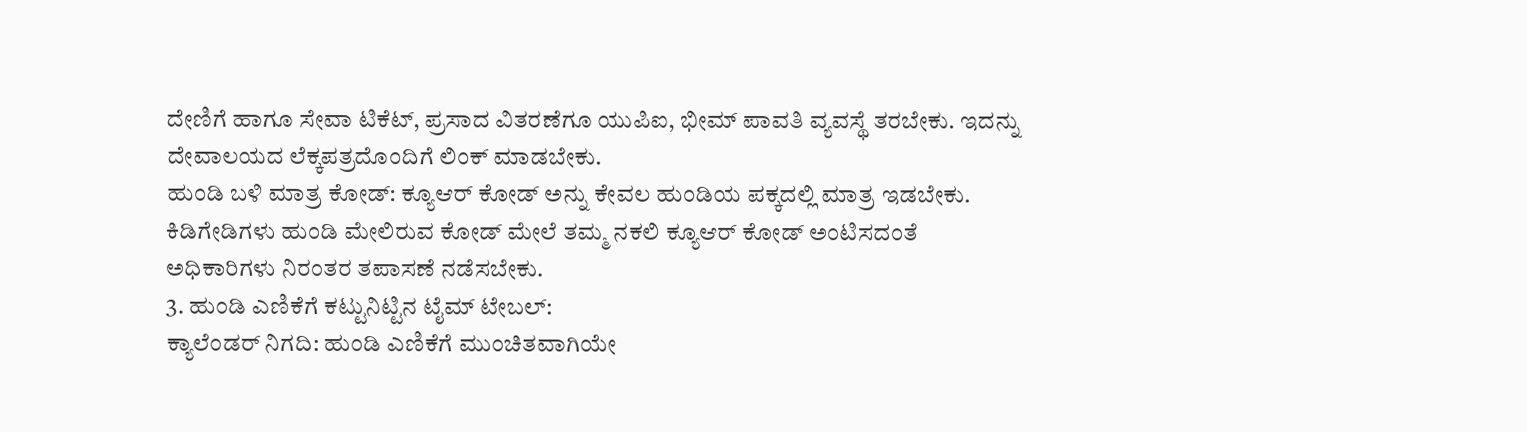ದೇಣಿಗೆ ಹಾಗೂ ಸೇವಾ ಟಿಕೆಟ್, ಪ್ರಸಾದ ವಿತರಣೆಗೂ ಯುಪಿಐ, ಭೀಮ್ ಪಾವತಿ ವ್ಯವಸ್ಥೆ ತರಬೇಕು. ಇದನ್ನು ದೇವಾಲಯದ ಲೆಕ್ಕಪತ್ರದೊಂದಿಗೆ ಲಿಂಕ್ ಮಾಡಬೇಕು.
ಹುಂಡಿ ಬಳಿ ಮಾತ್ರ ಕೋಡ್: ಕ್ಯೂಆರ್ ಕೋಡ್ ಅನ್ನು ಕೇವಲ ಹುಂಡಿಯ ಪಕ್ಕದಲ್ಲಿ ಮಾತ್ರ ಇಡಬೇಕು. ಕಿಡಿಗೇಡಿಗಳು ಹುಂಡಿ ಮೇಲಿರುವ ಕೋಡ್ ಮೇಲೆ ತಮ್ಮ ನಕಲಿ ಕ್ಯೂಆರ್ ಕೋಡ್ ಅಂಟಿಸದಂತೆ ಅಧಿಕಾರಿಗಳು ನಿರಂತರ ತಪಾಸಣೆ ನಡೆಸಬೇಕು.
3. ಹುಂಡಿ ಎಣಿಕೆಗೆ ಕಟ್ಟುನಿಟ್ಟಿನ ಟೈಮ್ ಟೇಬಲ್:
ಕ್ಯಾಲೆಂಡರ್ ನಿಗದಿ: ಹುಂಡಿ ಎಣಿಕೆಗೆ ಮುಂಚಿತವಾಗಿಯೇ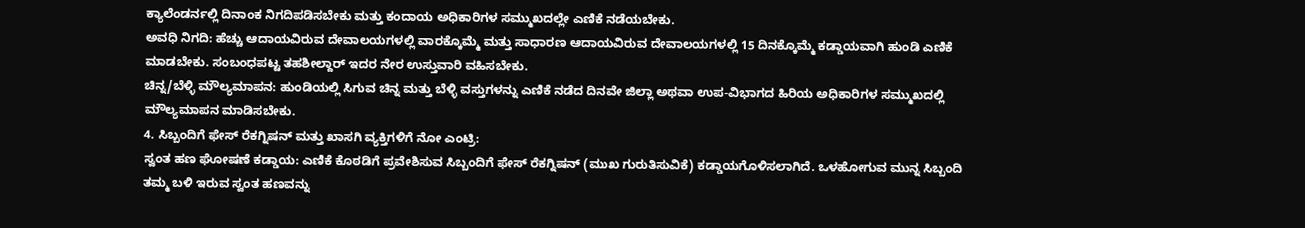ಕ್ಯಾಲೆಂಡರ್ನಲ್ಲಿ ದಿನಾಂಕ ನಿಗದಿಪಡಿಸಬೇಕು ಮತ್ತು ಕಂದಾಯ ಅಧಿಕಾರಿಗಳ ಸಮ್ಮುಖದಲ್ಲೇ ಎಣಿಕೆ ನಡೆಯಬೇಕು.
ಅವಧಿ ನಿಗದಿ: ಹೆಚ್ಚು ಆದಾಯವಿರುವ ದೇವಾಲಯಗಳಲ್ಲಿ ವಾರಕ್ಕೊಮ್ಮೆ ಮತ್ತು ಸಾಧಾರಣ ಆದಾಯವಿರುವ ದೇವಾಲಯಗಳಲ್ಲಿ 15 ದಿನಕ್ಕೊಮ್ಮೆ ಕಡ್ಡಾಯವಾಗಿ ಹುಂಡಿ ಎಣಿಕೆ ಮಾಡಬೇಕು. ಸಂಬಂಧಪಟ್ಟ ತಹಶೀಲ್ದಾರ್ ಇದರ ನೇರ ಉಸ್ತುವಾರಿ ವಹಿಸಬೇಕು.
ಚಿನ್ನ/ಬೆಳ್ಳಿ ಮೌಲ್ಯಮಾಪನ: ಹುಂಡಿಯಲ್ಲಿ ಸಿಗುವ ಚಿನ್ನ ಮತ್ತು ಬೆಳ್ಳಿ ವಸ್ತುಗಳನ್ನು ಎಣಿಕೆ ನಡೆದ ದಿನವೇ ಜಿಲ್ಲಾ ಅಥವಾ ಉಪ-ವಿಭಾಗದ ಹಿರಿಯ ಅಧಿಕಾರಿಗಳ ಸಮ್ಮುಖದಲ್ಲಿ ಮೌಲ್ಯಮಾಪನ ಮಾಡಿಸಬೇಕು.
4. ಸಿಬ್ಬಂದಿಗೆ ಫೇಸ್ ರೆಕಗ್ನಿಷನ್ ಮತ್ತು ಖಾಸಗಿ ವ್ಯಕ್ತಿಗಳಿಗೆ ನೋ ಎಂಟ್ರಿ:
ಸ್ವಂತ ಹಣ ಘೋಷಣೆ ಕಡ್ಡಾಯ: ಎಣಿಕೆ ಕೊಠಡಿಗೆ ಪ್ರವೇಶಿಸುವ ಸಿಬ್ಬಂದಿಗೆ ಫೇಸ್ ರೆಕಗ್ನಿಷನ್ (ಮುಖ ಗುರುತಿಸುವಿಕೆ) ಕಡ್ಡಾಯಗೊಳಿಸಲಾಗಿದೆ. ಒಳಹೋಗುವ ಮುನ್ನ ಸಿಬ್ಬಂದಿ ತಮ್ಮ ಬಳಿ ಇರುವ ಸ್ವಂತ ಹಣವನ್ನು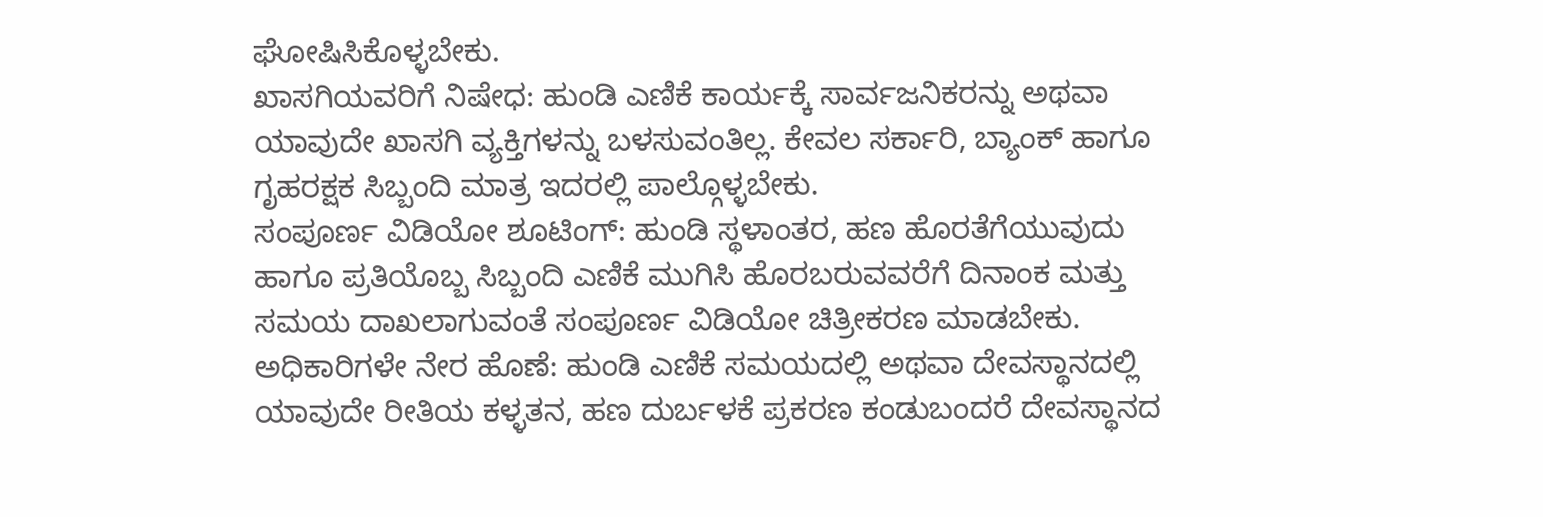ಘೋಷಿಸಿಕೊಳ್ಳಬೇಕು.
ಖಾಸಗಿಯವರಿಗೆ ನಿಷೇಧ: ಹುಂಡಿ ಎಣಿಕೆ ಕಾರ್ಯಕ್ಕೆ ಸಾರ್ವಜನಿಕರನ್ನು ಅಥವಾ ಯಾವುದೇ ಖಾಸಗಿ ವ್ಯಕ್ತಿಗಳನ್ನು ಬಳಸುವಂತಿಲ್ಲ. ಕೇವಲ ಸರ್ಕಾರಿ, ಬ್ಯಾಂಕ್ ಹಾಗೂ ಗೃಹರಕ್ಷಕ ಸಿಬ್ಬಂದಿ ಮಾತ್ರ ಇದರಲ್ಲಿ ಪಾಲ್ಗೊಳ್ಳಬೇಕು.
ಸಂಪೂರ್ಣ ವಿಡಿಯೋ ಶೂಟಿಂಗ್: ಹುಂಡಿ ಸ್ಥಳಾಂತರ, ಹಣ ಹೊರತೆಗೆಯುವುದು ಹಾಗೂ ಪ್ರತಿಯೊಬ್ಬ ಸಿಬ್ಬಂದಿ ಎಣಿಕೆ ಮುಗಿಸಿ ಹೊರಬರುವವರೆಗೆ ದಿನಾಂಕ ಮತ್ತು ಸಮಯ ದಾಖಲಾಗುವಂತೆ ಸಂಪೂರ್ಣ ವಿಡಿಯೋ ಚಿತ್ರೀಕರಣ ಮಾಡಬೇಕು.
ಅಧಿಕಾರಿಗಳೇ ನೇರ ಹೊಣೆ: ಹುಂಡಿ ಎಣಿಕೆ ಸಮಯದಲ್ಲಿ ಅಥವಾ ದೇವಸ್ಥಾನದಲ್ಲಿ ಯಾವುದೇ ರೀತಿಯ ಕಳ್ಳತನ, ಹಣ ದುರ್ಬಳಕೆ ಪ್ರಕರಣ ಕಂಡುಬಂದರೆ ದೇವಸ್ಥಾನದ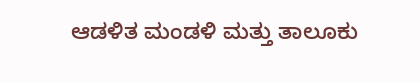ಆಡಳಿತ ಮಂಡಳಿ ಮತ್ತು ತಾಲೂಕು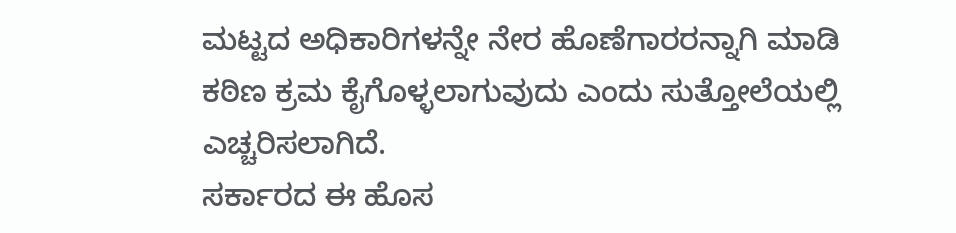ಮಟ್ಟದ ಅಧಿಕಾರಿಗಳನ್ನೇ ನೇರ ಹೊಣೆಗಾರರನ್ನಾಗಿ ಮಾಡಿ ಕಠಿಣ ಕ್ರಮ ಕೈಗೊಳ್ಳಲಾಗುವುದು ಎಂದು ಸುತ್ತೋಲೆಯಲ್ಲಿ ಎಚ್ಚರಿಸಲಾಗಿದೆ.
ಸರ್ಕಾರದ ಈ ಹೊಸ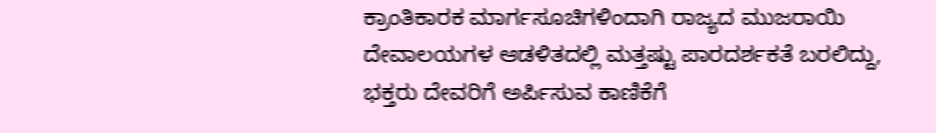ಕ್ರಾಂತಿಕಾರಕ ಮಾರ್ಗಸೂಚಿಗಳಿಂದಾಗಿ ರಾಜ್ಯದ ಮುಜರಾಯಿ ದೇವಾಲಯಗಳ ಆಡಳಿತದಲ್ಲಿ ಮತ್ತಷ್ಟು ಪಾರದರ್ಶಕತೆ ಬರಲಿದ್ದು, ಭಕ್ತರು ದೇವರಿಗೆ ಅರ್ಪಿಸುವ ಕಾಣಿಕೆಗೆ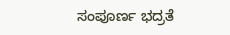ಸಂಪೂರ್ಣ ಭದ್ರತೆ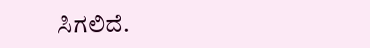ಸಿಗಲಿದೆ.